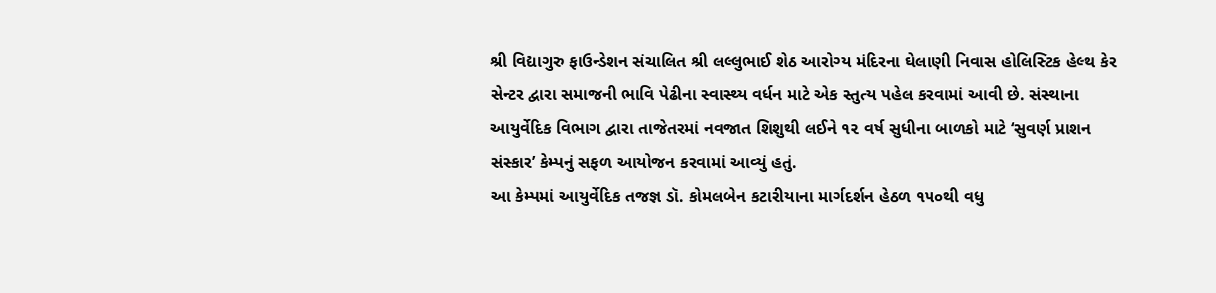શ્રી વિદ્યાગુરુ ફાઉન્ડેશન સંચાલિત શ્રી લલ્લુભાઈ શેઠ આરોગ્ય મંદિરના ઘેલાણી નિવાસ હોલિસ્ટિક હેલ્થ કેર સેન્ટર દ્વારા સમાજની ભાવિ પેઢીના સ્વાસ્થ્ય વર્ધન માટે એક સ્તુત્ય પહેલ કરવામાં આવી છે. સંસ્થાના આયુર્વેદિક વિભાગ દ્વારા તાજેતરમાં નવજાત શિશુથી લઈને ૧૨ વર્ષ સુધીના બાળકો માટે ‘સુવર્ણ પ્રાશન સંસ્કાર’ કેમ્પનું સફળ આયોજન કરવામાં આવ્યું હતું.
આ કેમ્પમાં આયુર્વેદિક તજજ્ઞ ડૉ. કોમલબેન કટારીયાના માર્ગદર્શન હેઠળ ૧૫૦થી વધુ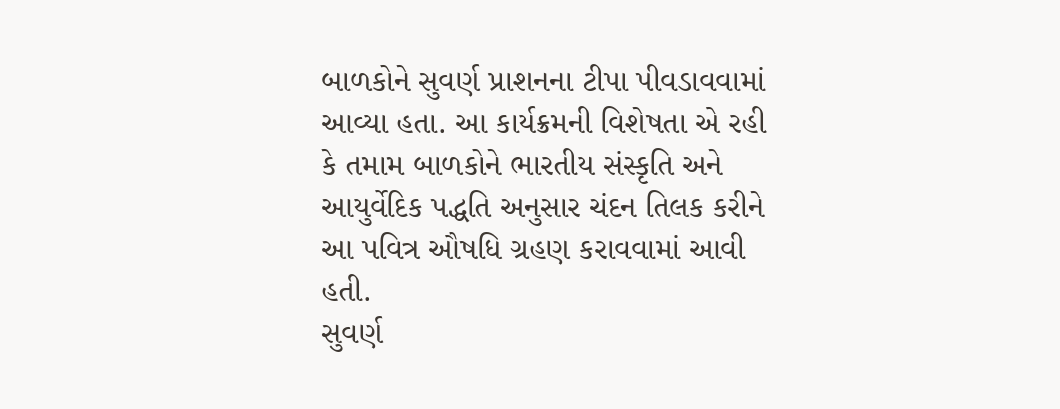બાળકોને સુવર્ણ પ્રાશનના ટીપા પીવડાવવામાં આવ્યા હતા. આ કાર્યક્રમની વિશેષતા એ રહી કે તમામ બાળકોને ભારતીય સંસ્કૃતિ અને આયુર્વેદિક પદ્ધતિ અનુસાર ચંદન તિલક કરીને આ પવિત્ર ઔષધિ ગ્રહણ કરાવવામાં આવી હતી.
સુવર્ણ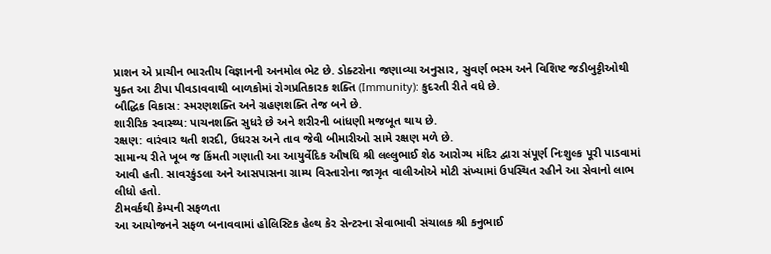પ્રાશન એ પ્રાચીન ભારતીય વિજ્ઞાનની અનમોલ ભેટ છે. ડોક્ટરોના જણાવ્યા અનુસાર, સુવર્ણ ભસ્મ અને વિશિષ્ટ જડીબુટ્ટીઓથી યુક્ત આ ટીપા પીવડાવવાથી બાળકોમાં રોગપ્રતિકારક શક્તિ (Immunity): કુદરતી રીતે વધે છે.
બૌદ્ધિક વિકાસ: સ્મરણશક્તિ અને ગ્રહણશક્તિ તેજ બને છે.
શારીરિક સ્વાસ્થ્ય: પાચનશક્તિ સુધરે છે અને શરીરની બાંધણી મજબૂત થાય છે.
રક્ષણ: વારંવાર થતી શરદી, ઉધરસ અને તાવ જેવી બીમારીઓ સામે રક્ષણ મળે છે.
સામાન્ય રીતે ખૂબ જ કિંમતી ગણાતી આ આયુર્વેદિક ઔષધિ શ્રી લલ્લુભાઈ શેઠ આરોગ્ય મંદિર દ્વારા સંપૂર્ણ નિઃશુલ્ક પૂરી પાડવામાં આવી હતી. સાવરકુંડલા અને આસપાસના ગ્રામ્ય વિસ્તારોના જાગૃત વાલીઓએ મોટી સંખ્યામાં ઉપસ્થિત રહીને આ સેવાનો લાભ લીધો હતો.
ટીમવર્કથી કેમ્પની સફળતા
આ આયોજનને સફળ બનાવવામાં હોલિસ્ટિક હેલ્થ કેર સેન્ટરના સેવાભાવી સંચાલક શ્રી કનુભાઈ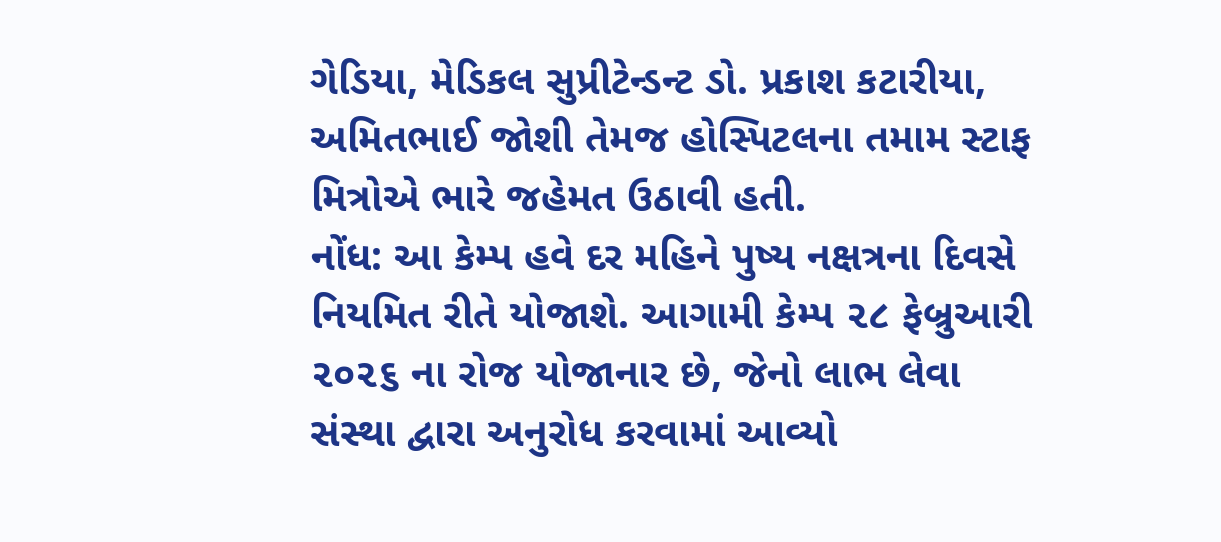ગેડિયા, મેડિકલ સુપ્રીટેન્ડન્ટ ડો. પ્રકાશ કટારીયા, અમિતભાઈ જોશી તેમજ હોસ્પિટલના તમામ સ્ટાફ મિત્રોએ ભારે જહેમત ઉઠાવી હતી.
નોંધ: આ કેમ્પ હવે દર મહિને પુષ્ય નક્ષત્રના દિવસે નિયમિત રીતે યોજાશે. આગામી કેમ્પ ૨૮ ફેબ્રુઆરી ૨૦૨૬ ના રોજ યોજાનાર છે, જેનો લાભ લેવા સંસ્થા દ્વારા અનુરોધ કરવામાં આવ્યો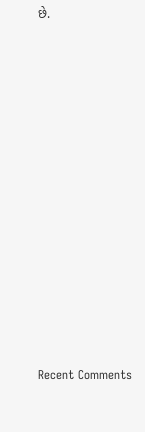છે.













Recent Comments